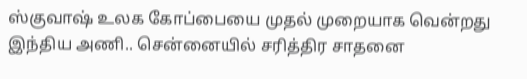ஸ்குவாஷ் உலக கோப்பையை முதல் முறையாக வென்றது இந்திய அணி.. சென்னையில் சரித்திர சாதனை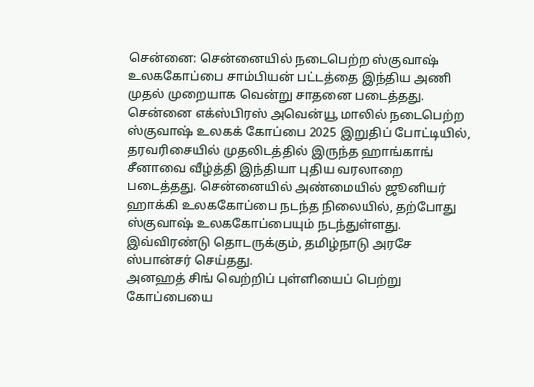சென்னை: சென்னையில் நடைபெற்ற ஸ்குவாஷ் உலககோப்பை சாம்பியன் பட்டத்தை இந்திய அணி முதல் முறையாக வென்று சாதனை படைத்தது. சென்னை எக்ஸ்பிரஸ் அவென்யூ மாலில் நடைபெற்ற ஸ்குவாஷ் உலகக் கோப்பை 2025 இறுதிப் போட்டியில், தரவரிசையில் முதலிடத்தில் இருந்த ஹாங்காங் சீனாவை வீழ்த்தி இந்தியா புதிய வரலாறை படைத்தது. சென்னையில் அண்மையில் ஜூனியர் ஹாக்கி உலககோப்பை நடந்த நிலையில், தற்போது ஸ்குவாஷ் உலககோப்பையும் நடந்துள்ளது. இவ்விரண்டு தொடருக்கும், தமிழ்நாடு அரசே ஸ்பான்சர் செய்தது.
அனஹத் சிங் வெற்றிப் புள்ளியைப் பெற்று கோப்பையை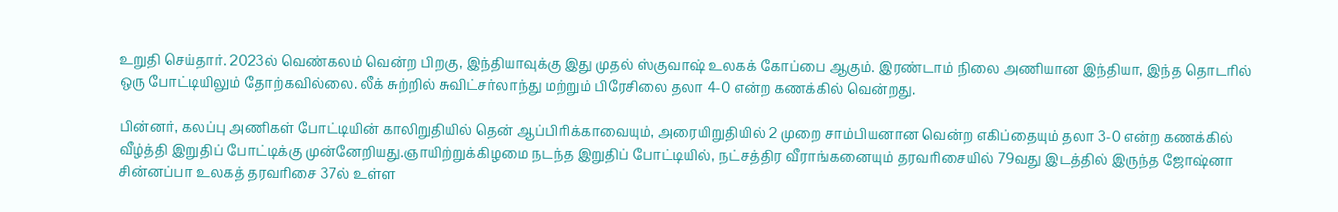உறுதி செய்தார். 2023ல் வெண்கலம் வென்ற பிறகு, இந்தியாவுக்கு இது முதல் ஸ்குவாஷ் உலகக் கோப்பை ஆகும். இரண்டாம் நிலை அணியான இந்தியா, இந்த தொடரில் ஒரு போட்டியிலும் தோற்கவில்லை. லீக் சுற்றில் சுவிட்சர்லாந்து மற்றும் பிரேசிலை தலா 4-0 என்ற கணக்கில் வென்றது.

பின்னர், கலப்பு அணிகள் போட்டியின் காலிறுதியில் தென் ஆப்பிரிக்காவையும், அரையிறுதியில் 2 முறை சாம்பியனான வென்ற எகிப்தையும் தலா 3-0 என்ற கணக்கில் வீழ்த்தி இறுதிப் போட்டிக்கு முன்னேறியது.ஞாயிற்றுக்கிழமை நடந்த இறுதிப் போட்டியில், நட்சத்திர வீராங்கனையும் தரவரிசையில் 79வது இடத்தில் இருந்த ஜோஷ்னா சின்னப்பா உலகத் தரவரிசை 37ல் உள்ள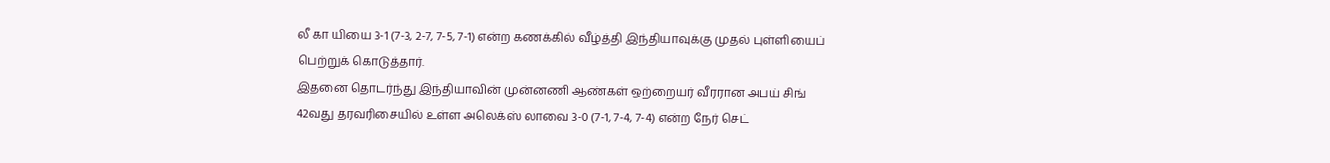லீ கா யியை 3-1 (7-3, 2-7, 7-5, 7-1) என்ற கணக்கில் வீழ்த்தி இந்தியாவுக்கு முதல் புள்ளியைப் பெற்றுக் கொடுத்தார்.
இதனை தொடர்ந்து இந்தியாவின் முன்னணி ஆண்கள் ஒற்றையர் வீரரான அபய் சிங் 42வது தரவரிசையில் உள்ள அலெக்ஸ் லாவை 3-0 (7-1, 7-4, 7-4) என்ற நேர் செட்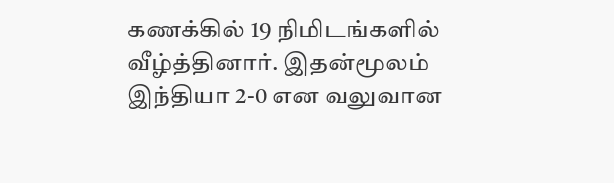கணக்கில் 19 நிமிடங்களில் வீழ்த்தினார். இதன்மூலம் இந்தியா 2-0 என வலுவான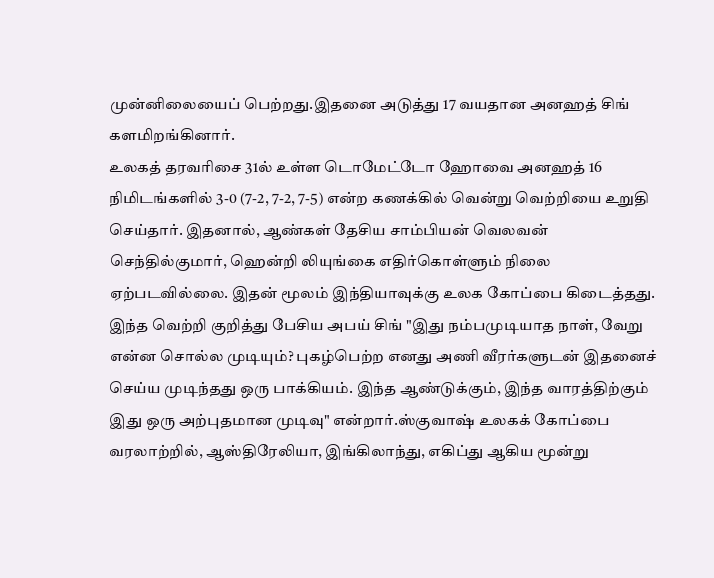முன்னிலையைப் பெற்றது.இதனை அடுத்து 17 வயதான அனஹத் சிங் களமிறங்கினார்.
உலகத் தரவரிசை 31ல் உள்ள டொமேட்டோ ஹோவை அனஹத் 16 நிமிடங்களில் 3-0 (7-2, 7-2, 7-5) என்ற கணக்கில் வென்று வெற்றியை உறுதி செய்தார். இதனால், ஆண்கள் தேசிய சாம்பியன் வெலவன் செந்தில்குமார், ஹென்றி லியுங்கை எதிர்கொள்ளும் நிலை ஏற்படவில்லை. இதன் மூலம் இந்தியாவுக்கு உலக கோப்பை கிடைத்தது.
இந்த வெற்றி குறித்து பேசிய அபய் சிங் "இது நம்பமுடியாத நாள், வேறு என்ன சொல்ல முடியும்? புகழ்பெற்ற எனது அணி வீரர்களுடன் இதனைச் செய்ய முடிந்தது ஒரு பாக்கியம். இந்த ஆண்டுக்கும், இந்த வாரத்திற்கும் இது ஒரு அற்புதமான முடிவு" என்றார்.ஸ்குவாஷ் உலகக் கோப்பை வரலாற்றில், ஆஸ்திரேலியா, இங்கிலாந்து, எகிப்து ஆகிய மூன்று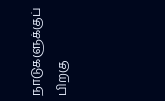நாடுகளுக்குப் பிறகு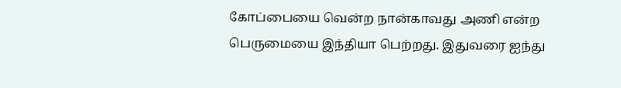கோப்பையை வென்ற நான்காவது அணி என்ற பெருமையை இந்தியா பெற்றது. இதுவரை ஐந்து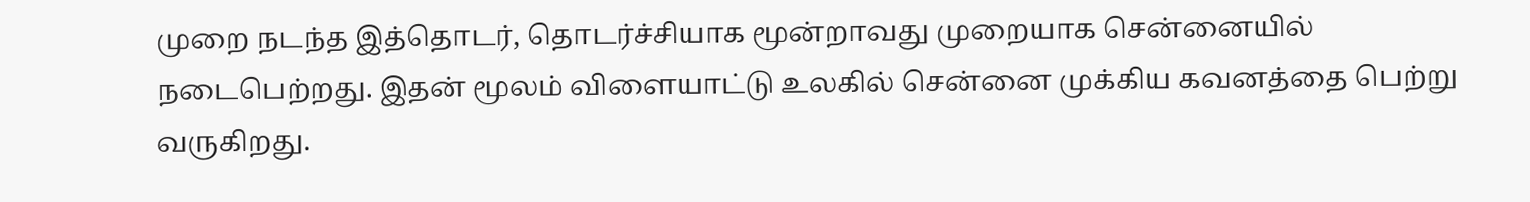முறை நடந்த இத்தொடர், தொடர்ச்சியாக மூன்றாவது முறையாக சென்னையில் நடைபெற்றது. இதன் மூலம் விளையாட்டு உலகில் சென்னை முக்கிய கவனத்தை பெற்று வருகிறது.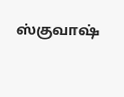ஸ்குவாஷ்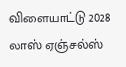விளையாட்டு 2028 லாஸ் ஏஞ்சல்ஸ்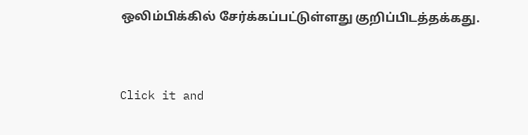ஒலிம்பிக்கில் சேர்க்கப்பட்டுள்ளது குறிப்பிடத்தக்கது.


Click it and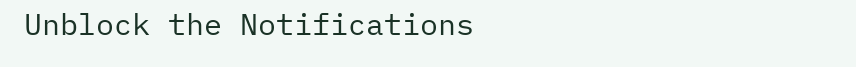Unblock the Notifications